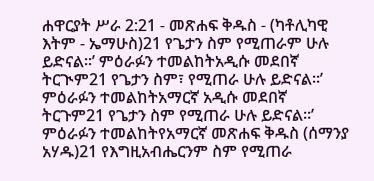ሐዋርያት ሥራ 2:21 - መጽሐፍ ቅዱስ - (ካቶሊካዊ እትም - ኤማሁስ)21 የጌታን ስም የሚጠራም ሁሉ ይድናል።’ ምዕራፉን ተመልከትአዲሱ መደበኛ ትርጒም21 የጌታን ስም፣ የሚጠራ ሁሉ ይድናል።’ ምዕራፉን ተመልከትአማርኛ አዲሱ መደበኛ ትርጉም21 የጌታን ስም የሚጠራ ሁሉ ይድናል።’ ምዕራፉን ተመልከትየአማርኛ መጽሐፍ ቅዱስ (ሰማንያ አሃዱ)21 የእግዚአብሔርንም ስም የሚጠራ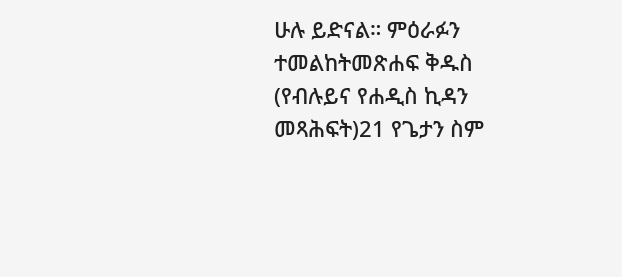ሁሉ ይድናል። ምዕራፉን ተመልከትመጽሐፍ ቅዱስ (የብሉይና የሐዲስ ኪዳን መጻሕፍት)21 የጌታን ስም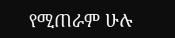የሚጠራም ሁሉ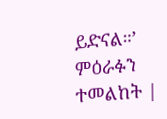ይድናል።’ ምዕራፉን ተመልከት |